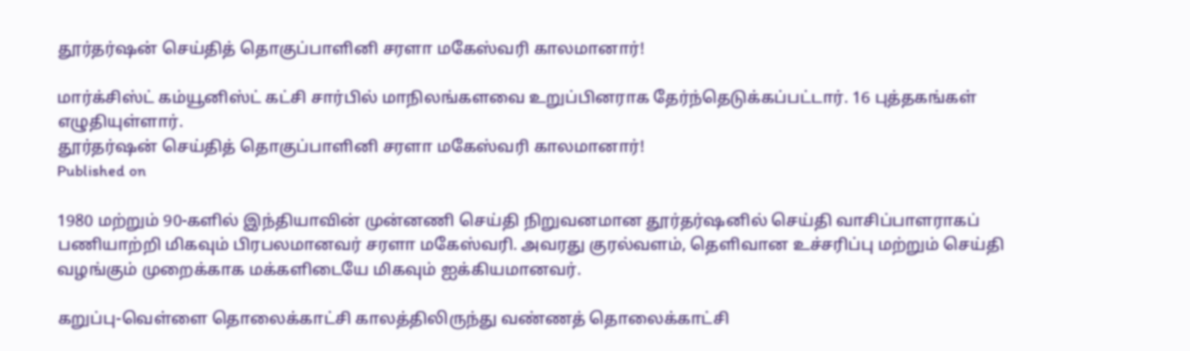தூர்தர்ஷன் செய்தித் தொகுப்பாளினி சரளா மகேஸ்வரி காலமானார்!

மார்க்சிஸ்ட் கம்யூனிஸ்ட் கட்சி சார்பில் மாநிலங்களவை உறுப்பினராக தேர்ந்தெடுக்கப்பட்டார். 16 புத்தகங்கள் எழுதியுள்ளார்.
தூர்தர்ஷன் செய்தித் தொகுப்பாளினி சரளா மகேஸ்வரி காலமானார்!
Published on

1980 மற்றும் 90-களில் இந்தியாவின் முன்னணி செய்தி நிறுவனமான தூர்தர்ஷனில் செய்தி வாசிப்பாளராகப் பணியாற்றி மிகவும் பிரபலமானவர் சரளா மகேஸ்வரி. அவரது குரல்வளம், தெளிவான உச்சரிப்பு மற்றும் செய்தி வழங்கும் முறைக்காக மக்களிடையே மிகவும் ஐக்கியமானவர்.

கறுப்பு-வெள்ளை தொலைக்காட்சி காலத்திலிருந்து வண்ணத் தொலைக்காட்சி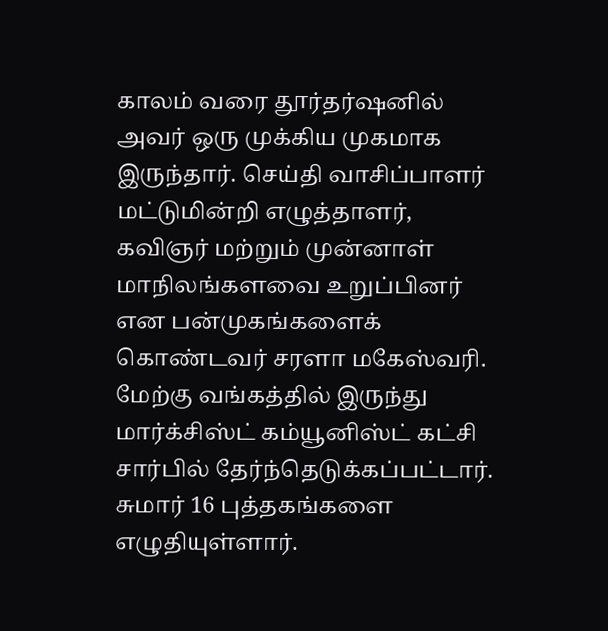காலம் வரை தூர்தர்ஷனில் அவர் ஒரு முக்கிய முகமாக இருந்தார். செய்தி வாசிப்பாளர் மட்டுமின்றி எழுத்தாளர், கவிஞர் மற்றும் முன்னாள் மாநிலங்களவை உறுப்பினர் என பன்முகங்களைக் கொண்டவர் சரளா மகேஸ்வரி. மேற்கு வங்கத்தில் இருந்து மார்க்சிஸ்ட் கம்யூனிஸ்ட் கட்சி சார்பில் தேர்ந்தெடுக்கப்பட்டார். சுமார் 16 புத்தகங்களை எழுதியுள்ளார்.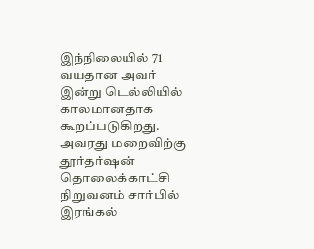இந்நிலையில் 71 வயதான அவர் இன்று டெல்லியில் காலமானதாக கூறப்படுகிறது.  அவரது மறைவிற்கு தூர்தர்ஷன் தொலைக்காட்சி நிறுவனம் சார்பில் இரங்கல்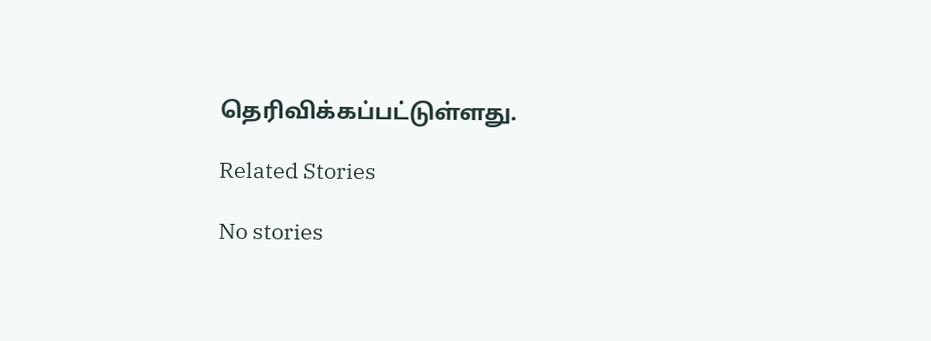தெரிவிக்கப்பட்டுள்ளது.

Related Stories

No stories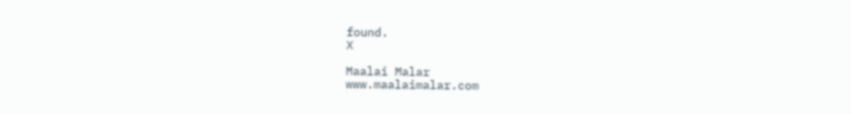found.
X

Maalai Malar
www.maalaimalar.com